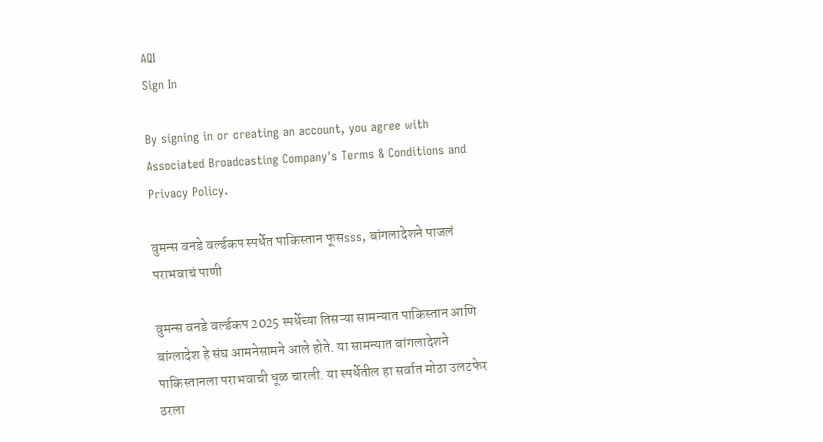AQI
Sign In

By signing in or creating an account, you agree with Associated Broadcasting Company's Terms & Conditions and Privacy Policy.

वुमन्स वनडे वर्ल्डकप स्पर्धेत पाकिस्तान फूसsss, बांगलादेशने पाजलं पराभवाचं पाणी

वुमन्स वनडे वर्ल्डकप 2025 स्पर्धेच्या तिसऱ्या सामन्यात पाकिस्तान आणि बांग्लादेश हे संघ आमनेसामने आले होते. या सामन्यात बांगलादेशने पाकिस्तानला पराभवाची धूळ चारली. या स्पर्धेतील हा सर्वात मोठा उलटफेर ठरला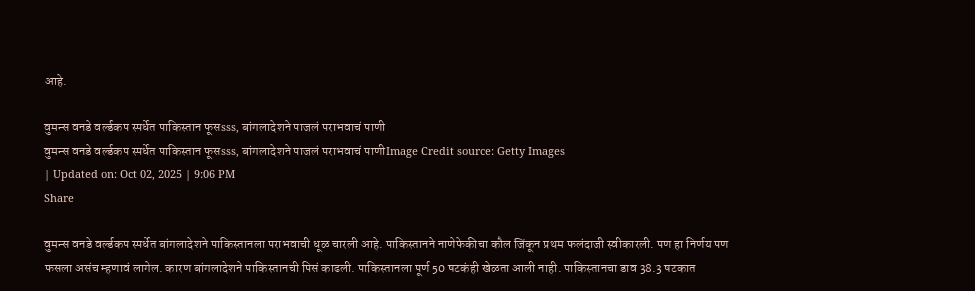आहे.

वुमन्स वनडे वर्ल्डकप स्पर्धेत पाकिस्तान फूसsss, बांगलादेशने पाजलं पराभवाचं पाणी
वुमन्स वनडे वर्ल्डकप स्पर्धेत पाकिस्तान फूसsss, बांगलादेशने पाजलं पराभवाचं पाणीImage Credit source: Getty Images
| Updated on: Oct 02, 2025 | 9:06 PM
Share

वुमन्स वनडे वर्ल्डकप स्पर्धेत बांगलादेशने पाकिस्तानला पराभवाची धूळ चारली आहे. पाकिस्तानने नाणेफेकीचा कौल जिंकून प्रथम फलंदाजी स्वीकारली. पण हा निर्णय पण फसला असंच म्हणावं लागेल. कारण बांगलादेशने पाकिस्तानची पिसं काढली. पाकिस्तानला पूर्ण 50 षटकंही खेळता आली नाही. पाकिस्तानचा डाव 38.3 षटकात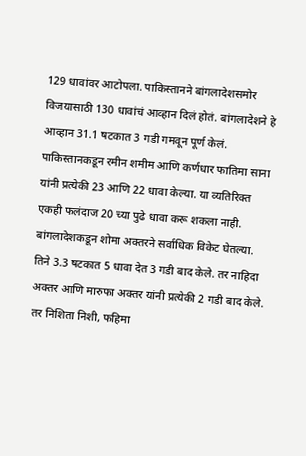129 धावांवर आटोपला. पाकिस्तानने बांगलादेशसमोर विजयासाठी 130 धावांचं आव्हान दिलं होतं. बांगलादेशने हे आव्हान 31.1 षटकात 3 गडी गमवून पूर्ण केलं. पाकिस्तानकडून रमीन शमीम आणि कर्णधार फातिमा साना यांनी प्रत्येकी 23 आणि 22 धावा केल्या. या व्यतिरिक्त एकही फलंदाज 20 च्या पुढे धावा करू शकला नाही. बांगलादेशकडून शोमा अक्तरने सर्वाधिक विकेट घेतल्या. तिने 3.3 षटकात 5 धावा देत 3 गडी बाद केले. तर नाहिदा अक्तर आणि मारुफा अक्तर यांनी प्रत्येकी 2 गडी बाद केले. तर निशिता निशी, फहिमा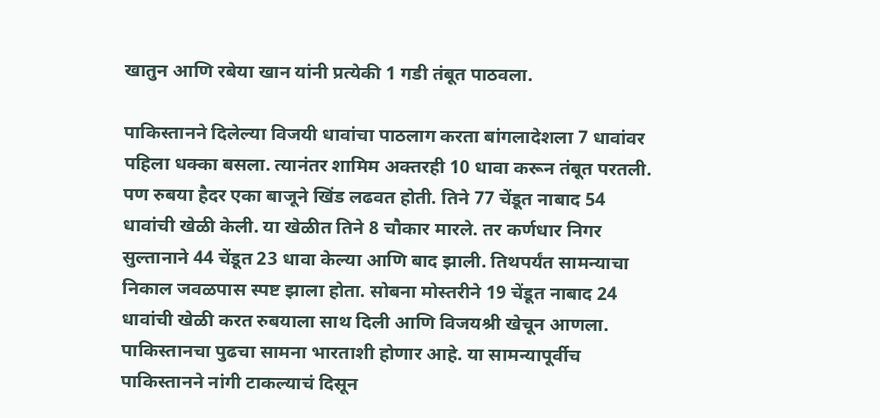खातुन आणि रबेया खान यांनी प्रत्येकी 1 गडी तंबूत पाठवला.

पाकिस्तानने दिलेल्या विजयी धावांचा पाठलाग करता बांगलादेशला 7 धावांवर पहिला धक्का बसला. त्यानंतर शामिम अक्तरही 10 धावा करून तंबूत परतली. पण रुबया हैदर एका बाजूने खिंड लढवत होती. तिने 77 चेंडूत नाबाद 54 धावांची खेळी केली. या खेळीत तिने 8 चौकार मारले. तर कर्णधार निगर सुल्तानाने 44 चेंडूत 23 धावा केल्या आणि बाद झाली. तिथपर्यंत सामन्याचा निकाल जवळपास स्पष्ट झाला होता. सोबना मोस्तरीने 19 चेंडूत नाबाद 24 धावांची खेळी करत रुबयाला साथ दिली आणि विजयश्री खेचून आणला. पाकिस्तानचा पुढचा सामना भारताशी होणार आहे. या सामन्यापूर्वीच पाकिस्तानने नांगी टाकल्याचं दिसून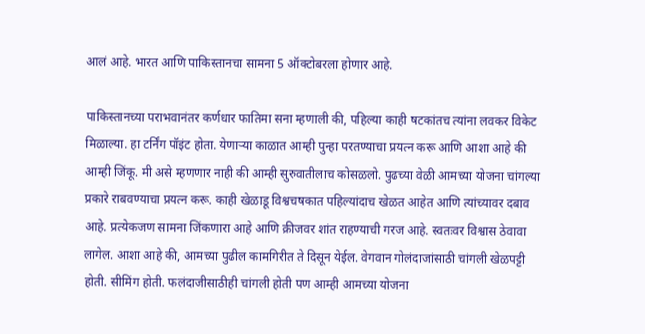आलं आहे. भारत आणि पाकिस्तानचा सामना 5 ऑक्टोबरला होणार आहे.

पाकिस्तानच्या पराभवानंतर कर्णधार फातिमा सना म्हणाली की, पहिल्या काही षटकांतच त्यांना लवकर विकेट मिळाल्या. हा टर्निंग पॉइंट होता. येणाऱ्या काळात आम्ही पुन्हा परतण्याचा प्रयत्न करू आणि आशा आहे की आम्ही जिंकू. मी असे म्हणणार नाही की आम्ही सुरुवातीलाच कोसळलो. पुढच्या वेळी आमच्या योजना चांगल्या प्रकारे राबवण्याचा प्रयत्न करू. काही खेळाडू विश्वचषकात पहिल्यांदाच खेळत आहेत आणि त्यांच्यावर दबाव आहे. प्रत्येकजण सामना जिंकणारा आहे आणि क्रीजवर शांत राहण्याची गरज आहे. स्वतःवर विश्वास ठेवावा लागेल. आशा आहे की, आमच्या पुढील कामगिरीत ते दिसून येईल. वेगवान गोलंदाजांसाठी चांगली खेळपट्टी होती. सीमिंग होती. फलंदाजीसाठीही चांगली होती पण आम्ही आमच्या योजना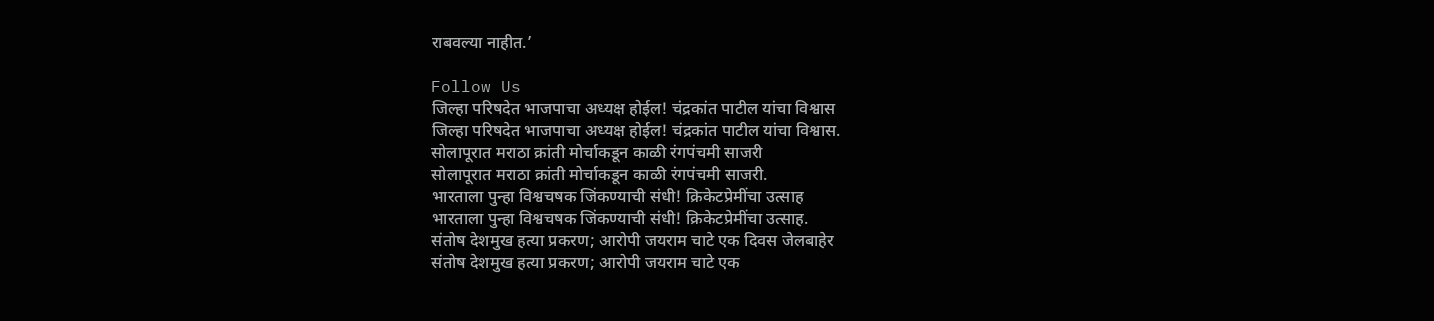राबवल्या नाहीत.’

Follow Us
जिल्हा परिषदेत भाजपाचा अध्यक्ष होईल! चंद्रकांत पाटील यांचा विश्वास
जिल्हा परिषदेत भाजपाचा अध्यक्ष होईल! चंद्रकांत पाटील यांचा विश्वास.
सोलापूरात मराठा क्रांती मोर्चाकडून काळी रंगपंचमी साजरी
सोलापूरात मराठा क्रांती मोर्चाकडून काळी रंगपंचमी साजरी.
भारताला पुन्हा विश्वचषक जिंकण्याची संधी! क्रिकेटप्रेमींचा उत्साह
भारताला पुन्हा विश्वचषक जिंकण्याची संधी! क्रिकेटप्रेमींचा उत्साह.
संतोष देशमुख हत्या प्रकरण; आरोपी जयराम चाटे एक दिवस जेलबाहेर
संतोष देशमुख हत्या प्रकरण; आरोपी जयराम चाटे एक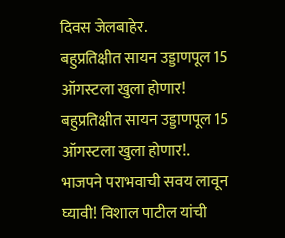दिवस जेलबाहेर.
बहुप्रतिक्षीत सायन उड्डाणपूल 15 ऑगस्टला खुला होणार!
बहुप्रतिक्षीत सायन उड्डाणपूल 15 ऑगस्टला खुला होणार!.
भाजपने पराभवाची सवय लावून घ्यावी! विशाल पाटील यांची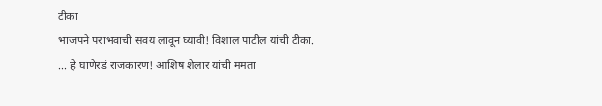टीका
भाजपने पराभवाची सवय लावून घ्यावी! विशाल पाटील यांची टीका.
... हे घाणेरडं राजकारण! आशिष शेलार यांची ममता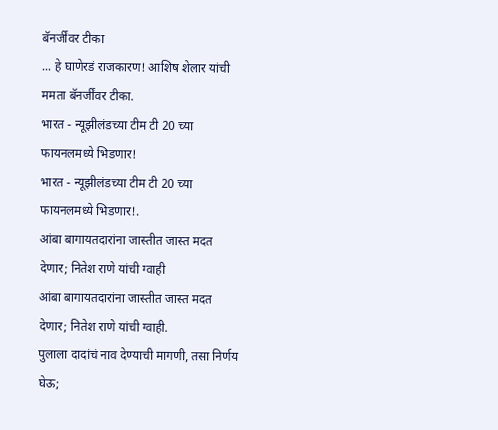बॅनर्जींवर टीका
... हे घाणेरडं राजकारण! आशिष शेलार यांची ममता बॅनर्जींवर टीका.
भारत - न्यूझीलंडच्या टीम टी 20 च्या फायनलमध्ये भिडणार!
भारत - न्यूझीलंडच्या टीम टी 20 च्या फायनलमध्ये भिडणार!.
आंबा बागायतदारांना जास्तीत जास्त मदत देणार; नितेश राणे यांची ग्वाही
आंबा बागायतदारांना जास्तीत जास्त मदत देणार; नितेश राणे यांची ग्वाही.
पुलाला दादांचं नाव देण्याची मागणी, तसा निर्णय घेऊ;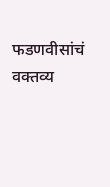फडणवीसांचं वक्तव्य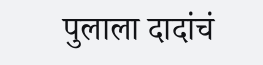पुलाला दादांचं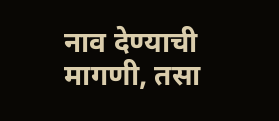नाव देण्याची मागणी, तसा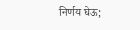निर्णय घेऊ;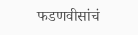फडणवीसांचं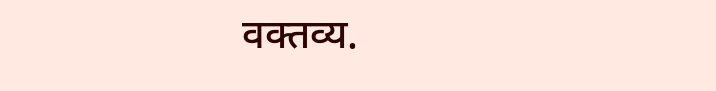वक्तव्य.